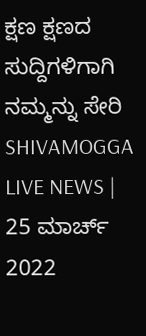ಕ್ಷಣ ಕ್ಷಣದ ಸುದ್ದಿಗಳಿಗಾಗಿ ನಮ್ಮನ್ನು ಸೇರಿ
SHIVAMOGGA LIVE NEWS | 25 ಮಾರ್ಚ್ 2022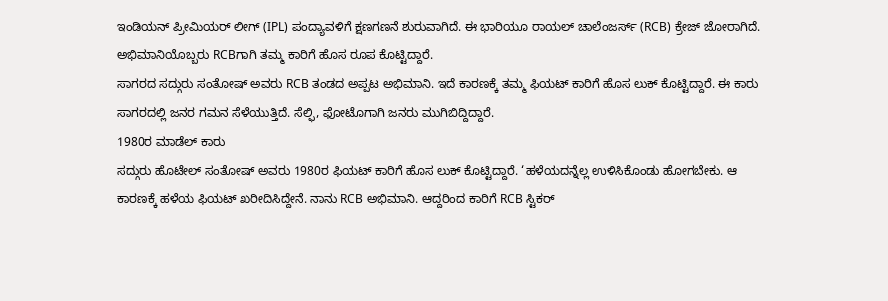ಇಂಡಿಯನ್ ಪ್ರೀಮಿಯರ್ ಲೀಗ್ (IPL) ಪಂದ್ಯಾವಳಿಗೆ ಕ್ಷಣಗಣನೆ ಶುರುವಾಗಿದೆ. ಈ ಭಾರಿಯೂ ರಾಯಲ್ ಚಾಲೆಂಜರ್ಸ್ (RCB) ಕ್ರೇಜ್ ಜೋರಾಗಿದೆ. ಅಭಿಮಾನಿಯೊಬ್ಬರು RCBಗಾಗಿ ತಮ್ಮ ಕಾರಿಗೆ ಹೊಸ ರೂಪ ಕೊಟ್ಟಿದ್ದಾರೆ.
ಸಾಗರದ ಸದ್ಗುರು ಸಂತೋಷ್ ಅವರು RCB ತಂಡದ ಅಪ್ಪಟ ಅಭಿಮಾನಿ. ಇದೆ ಕಾರಣಕ್ಕೆ ತಮ್ಮ ಫಿಯಟ್ ಕಾರಿಗೆ ಹೊಸ ಲುಕ್ ಕೊಟ್ಟಿದ್ದಾರೆ. ಈ ಕಾರು ಸಾಗರದಲ್ಲಿ ಜನರ ಗಮನ ಸೆಳೆಯುತ್ತಿದೆ. ಸೆಲ್ಫಿ, ಫೋಟೊಗಾಗಿ ಜನರು ಮುಗಿಬಿದ್ದಿದ್ದಾರೆ.
1980ರ ಮಾಡೆಲ್ ಕಾರು
ಸದ್ಗುರು ಹೊಟೇಲ್ ಸಂತೋಷ್ ಅವರು 1980ರ ಫಿಯಟ್ ಕಾರಿಗೆ ಹೊಸ ಲುಕ್ ಕೊಟ್ಟಿದ್ದಾರೆ. ‘ಹಳೆಯದನ್ನೆಲ್ಲ ಉಳಿಸಿಕೊಂಡು ಹೋಗಬೇಕು. ಆ ಕಾರಣಕ್ಕೆ ಹಳೆಯ ಫಿಯಟ್ ಖರೀದಿಸಿದ್ದೇನೆ. ನಾನು RCB ಅಭಿಮಾನಿ. ಆದ್ದರಿಂದ ಕಾರಿಗೆ RCB ಸ್ಟಿಕರ್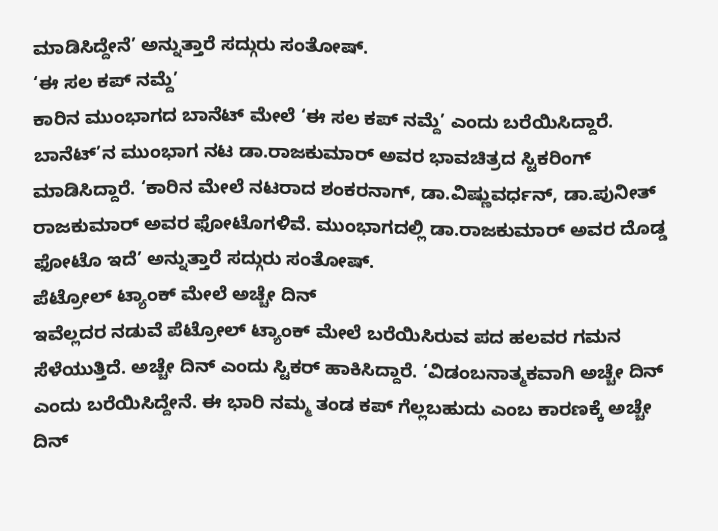ಮಾಡಿಸಿದ್ದೇನೆ’ ಅನ್ನುತ್ತಾರೆ ಸದ್ಗುರು ಸಂತೋಷ್.
‘ಈ ಸಲ ಕಪ್ ನಮ್ದೆ’
ಕಾರಿನ ಮುಂಭಾಗದ ಬಾನೆಟ್ ಮೇಲೆ ‘ಈ ಸಲ ಕಪ್ ನಮ್ದೆ’ ಎಂದು ಬರೆಯಿಸಿದ್ದಾರೆ. ಬಾನೆಟ್’ನ ಮುಂಭಾಗ ನಟ ಡಾ.ರಾಜಕುಮಾರ್ ಅವರ ಭಾವಚಿತ್ರದ ಸ್ಟಿಕರಿಂಗ್ ಮಾಡಿಸಿದ್ದಾರೆ. ‘ಕಾರಿನ ಮೇಲೆ ನಟರಾದ ಶಂಕರನಾಗ್, ಡಾ.ವಿಷ್ಣುವರ್ಧನ್, ಡಾ.ಪುನೀತ್ ರಾಜಕುಮಾರ್ ಅವರ ಫೋಟೊಗಳಿವೆ. ಮುಂಭಾಗದಲ್ಲಿ ಡಾ.ರಾಜಕುಮಾರ್ ಅವರ ದೊಡ್ಡ ಫೋಟೊ ಇದೆ’ ಅನ್ನುತ್ತಾರೆ ಸದ್ಗುರು ಸಂತೋಷ್.
ಪೆಟ್ರೋಲ್ ಟ್ಯಾಂಕ್ ಮೇಲೆ ಅಚ್ಚೇ ದಿನ್
ಇವೆಲ್ಲದರ ನಡುವೆ ಪೆಟ್ರೋಲ್ ಟ್ಯಾಂಕ್ ಮೇಲೆ ಬರೆಯಿಸಿರುವ ಪದ ಹಲವರ ಗಮನ ಸೆಳೆಯುತ್ತಿದೆ. ಅಚ್ಚೇ ದಿನ್ ಎಂದು ಸ್ಟಿಕರ್ ಹಾಕಿಸಿದ್ದಾರೆ. ‘ವಿಡಂಬನಾತ್ಮಕವಾಗಿ ಅಚ್ಚೇ ದಿನ್ ಎಂದು ಬರೆಯಿಸಿದ್ದೇನೆ. ಈ ಭಾರಿ ನಮ್ಮ ತಂಡ ಕಪ್ ಗೆಲ್ಲಬಹುದು ಎಂಬ ಕಾರಣಕ್ಕೆ ಅಚ್ಚೇ ದಿನ್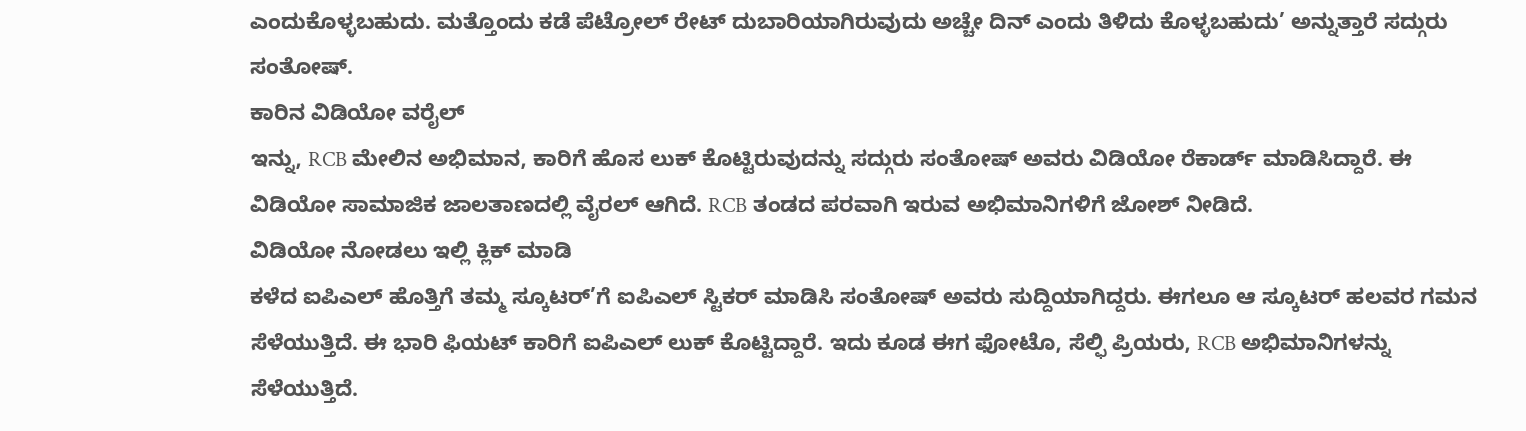ಎಂದುಕೊಳ್ಳಬಹುದು. ಮತ್ತೊಂದು ಕಡೆ ಪೆಟ್ರೋಲ್ ರೇಟ್ ದುಬಾರಿಯಾಗಿರುವುದು ಅಚ್ಚೇ ದಿನ್ ಎಂದು ತಿಳಿದು ಕೊಳ್ಳಬಹುದು’ ಅನ್ನುತ್ತಾರೆ ಸದ್ಗುರು ಸಂತೋಷ್.
ಕಾರಿನ ವಿಡಿಯೋ ವರೈಲ್
ಇನ್ನು, RCB ಮೇಲಿನ ಅಭಿಮಾನ, ಕಾರಿಗೆ ಹೊಸ ಲುಕ್ ಕೊಟ್ಟಿರುವುದನ್ನು ಸದ್ಗುರು ಸಂತೋಷ್ ಅವರು ವಿಡಿಯೋ ರೆಕಾರ್ಡ್ ಮಾಡಿಸಿದ್ದಾರೆ. ಈ ವಿಡಿಯೋ ಸಾಮಾಜಿಕ ಜಾಲತಾಣದಲ್ಲಿ ವೈರಲ್ ಆಗಿದೆ. RCB ತಂಡದ ಪರವಾಗಿ ಇರುವ ಅಭಿಮಾನಿಗಳಿಗೆ ಜೋಶ್ ನೀಡಿದೆ.
ವಿಡಿಯೋ ನೋಡಲು ಇಲ್ಲಿ ಕ್ಲಿಕ್ ಮಾಡಿ
ಕಳೆದ ಐಪಿಎಲ್ ಹೊತ್ತಿಗೆ ತಮ್ಮ ಸ್ಕೂಟರ್’ಗೆ ಐಪಿಎಲ್ ಸ್ಟಿಕರ್ ಮಾಡಿಸಿ ಸಂತೋಷ್ ಅವರು ಸುದ್ದಿಯಾಗಿದ್ದರು. ಈಗಲೂ ಆ ಸ್ಕೂಟರ್ ಹಲವರ ಗಮನ ಸೆಳೆಯುತ್ತಿದೆ. ಈ ಭಾರಿ ಫಿಯಟ್ ಕಾರಿಗೆ ಐಪಿಎಲ್ ಲುಕ್ ಕೊಟ್ಟಿದ್ದಾರೆ. ಇದು ಕೂಡ ಈಗ ಫೋಟೊ, ಸೆಲ್ಫಿ ಪ್ರಿಯರು, RCB ಅಭಿಮಾನಿಗಳನ್ನು ಸೆಳೆಯುತ್ತಿದೆ.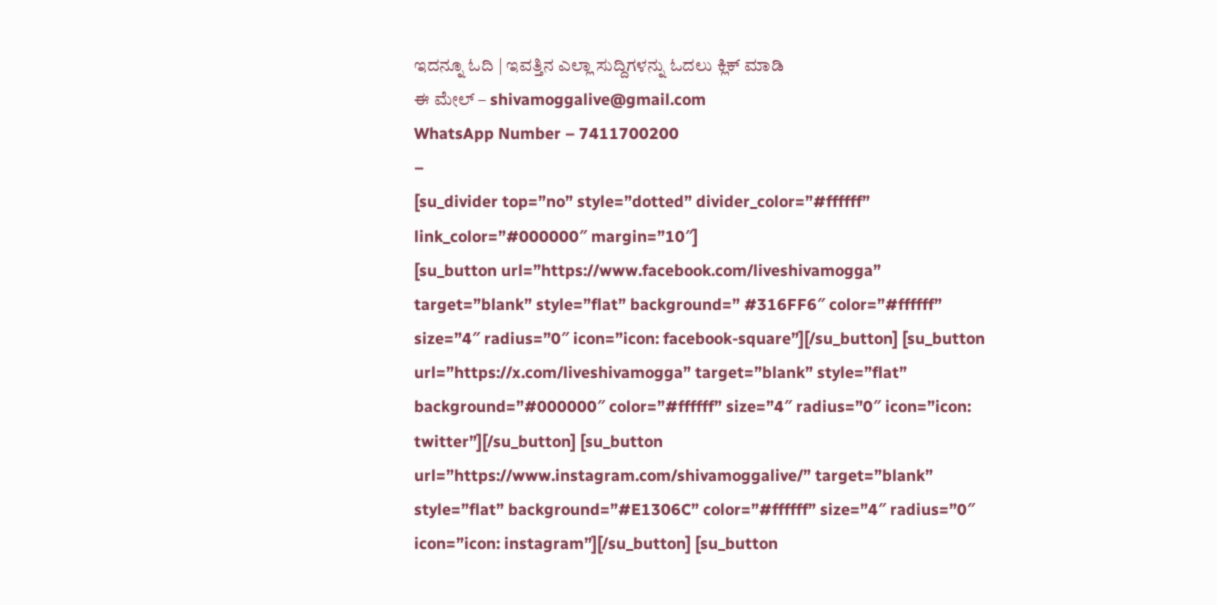ಇದನ್ನೂ ಓದಿ | ಇವತ್ತಿನ ಎಲ್ಲಾ ಸುದ್ದಿಗಳನ್ನು ಓದಲು ಕ್ಲಿಕ್ ಮಾಡಿ
ಈ ಮೇಲ್ – shivamoggalive@gmail.com
WhatsApp Number – 7411700200
–
[su_divider top=”no” style=”dotted” divider_color=”#ffffff” link_color=”#000000″ margin=”10″]
[su_button url=”https://www.facebook.com/liveshivamogga” target=”blank” style=”flat” background=” #316FF6″ color=”#ffffff” size=”4″ radius=”0″ icon=”icon: facebook-square”][/su_button] [su_button url=”https://x.com/liveshivamogga” target=”blank” style=”flat” background=”#000000″ color=”#ffffff” size=”4″ radius=”0″ icon=”icon: twitter”][/su_button] [su_button url=”https://www.instagram.com/shivamoggalive/” target=”blank” style=”flat” background=”#E1306C” color=”#ffffff” size=”4″ radius=”0″ icon=”icon: instagram”][/su_button] [su_button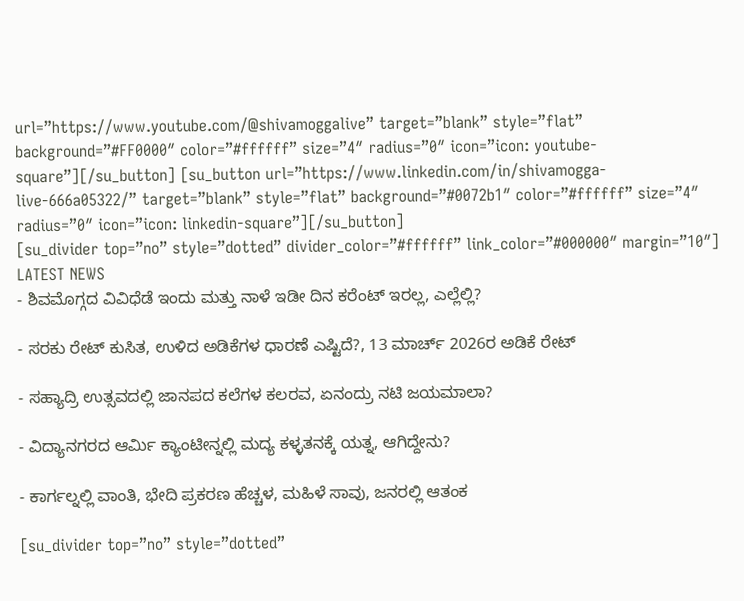url=”https://www.youtube.com/@shivamoggalive” target=”blank” style=”flat” background=”#FF0000″ color=”#ffffff” size=”4″ radius=”0″ icon=”icon: youtube-square”][/su_button] [su_button url=”https://www.linkedin.com/in/shivamogga-live-666a05322/” target=”blank” style=”flat” background=”#0072b1″ color=”#ffffff” size=”4″ radius=”0″ icon=”icon: linkedin-square”][/su_button]
[su_divider top=”no” style=”dotted” divider_color=”#ffffff” link_color=”#000000″ margin=”10″]
LATEST NEWS
- ಶಿವಮೊಗ್ಗದ ವಿವಿಧೆಡೆ ಇಂದು ಮತ್ತು ನಾಳೆ ಇಡೀ ದಿನ ಕರೆಂಟ್ ಇರಲ್ಲ, ಎಲ್ಲೆಲ್ಲಿ?

- ಸರಕು ರೇಟ್ ಕುಸಿತ, ಉಳಿದ ಅಡಿಕೆಗಳ ಧಾರಣೆ ಎಷ್ಟಿದೆ?, 13 ಮಾರ್ಚ್ 2026ರ ಅಡಿಕೆ ರೇಟ್

- ಸಹ್ಯಾದ್ರಿ ಉತ್ಸವದಲ್ಲಿ ಜಾನಪದ ಕಲೆಗಳ ಕಲರವ, ಏನಂದ್ರು ನಟಿ ಜಯಮಾಲಾ?

- ವಿದ್ಯಾನಗರದ ಆರ್ಮಿ ಕ್ಯಾಂಟೀನ್ನಲ್ಲಿ ಮದ್ಯ ಕಳ್ಳತನಕ್ಕೆ ಯತ್ನ, ಆಗಿದ್ದೇನು?

- ಕಾರ್ಗಲ್ನಲ್ಲಿ ವಾಂತಿ, ಭೇದಿ ಪ್ರಕರಣ ಹೆಚ್ಚಳ, ಮಹಿಳೆ ಸಾವು, ಜನರಲ್ಲಿ ಆತಂಕ

[su_divider top=”no” style=”dotted”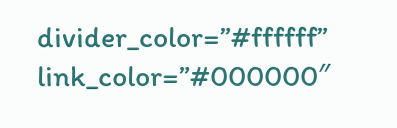divider_color=”#ffffff” link_color=”#000000″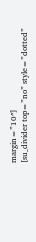margin=”10″]
[su_divider top=”no” style=”dotted”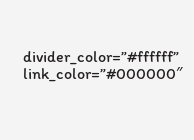divider_color=”#ffffff” link_color=”#000000″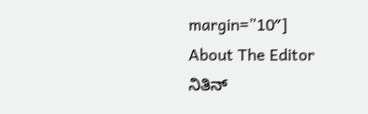margin=”10″]
About The Editor
ನಿತಿನ್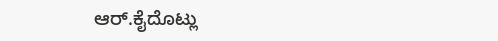ಆರ್.ಕೈದೊಟ್ಲು